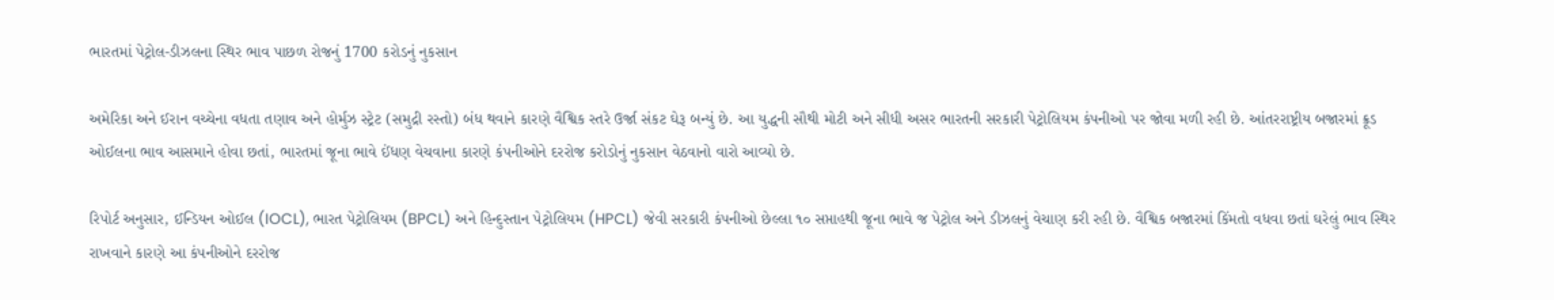ભારતમાં પેટ્રોલ-ડીઝલના સ્થિર ભાવ પાછળ રોજનું 1700 કરોડનું નુકસાન

અમેરિકા અને ઈરાન વચ્ચેના વધતા તણાવ અને હોર્મુઝ સ્ટ્રેટ (સમુદ્રી રસ્તો) બંધ થવાને કારણે વૈશ્વિક સ્તરે ઉર્જા સંકટ ઘેરૂ બન્યું છે. આ યુદ્ધની સૌથી મોટી અને સીધી અસર ભારતની સરકારી પેટ્રોલિયમ કંપનીઓ પર જોવા મળી રહી છે. આંતરરાષ્ટ્રીય બજારમાં ક્રૂડ ઓઈલના ભાવ આસમાને હોવા છતાં, ભારતમાં જૂના ભાવે ઈંધણ વેચવાના કારણે કંપનીઓને દરરોજ કરોડોનું નુકસાન વેઠવાનો વારો આવ્યો છે.

રિપોર્ટ અનુસાર, ઈન્ડિયન ઓઈલ (IOCL), ભારત પેટ્રોલિયમ (BPCL) અને હિન્દુસ્તાન પેટ્રોલિયમ (HPCL) જેવી સરકારી કંપનીઓ છેલ્લા ૧૦ સપ્તાહથી જૂના ભાવે જ પેટ્રોલ અને ડીઝલનું વેચાણ કરી રહી છે. વૈશ્વિક બજારમાં કિંમતો વધવા છતાં ઘરેલું ભાવ સ્થિર રાખવાને કારણે આ કંપનીઓને દરરોજ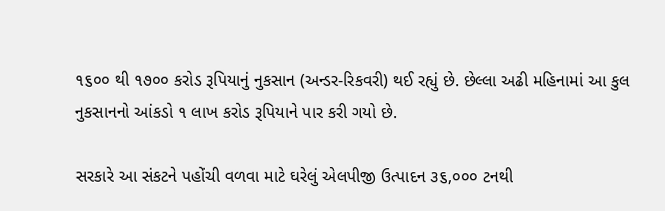૧૬૦૦ થી ૧૭૦૦ કરોડ રૂપિયાનું નુકસાન (અન્ડર-રિકવરી) થઈ રહ્યું છે. છેલ્લા અઢી મહિનામાં આ કુલ નુકસાનનો આંકડો ૧ લાખ કરોડ રૂપિયાને પાર કરી ગયો છે.

સરકારે આ સંકટને પહોંચી વળવા માટે ઘરેલું એલપીજી ઉત્પાદન ૩૬,૦૦૦ ટનથી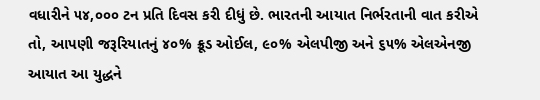વધારીને ૫૪,૦૦૦ ટન પ્રતિ દિવસ કરી દીધું છે. ભારતની આયાત નિર્ભરતાની વાત કરીએ તો, આપણી જરૂરિયાતનું ૪૦% ક્રૂડ ઓઈલ, ૯૦% એલપીજી અને ૬૫% એલએનજી આયાત આ યુદ્ધને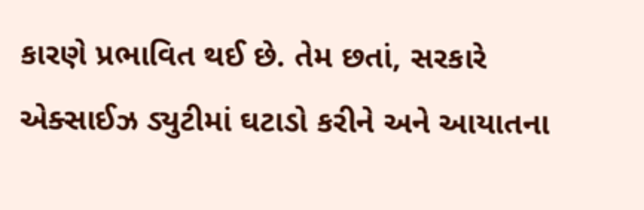કારણે પ્રભાવિત થઈ છે. તેમ છતાં, સરકારે એક્સાઈઝ ડ્યુટીમાં ઘટાડો કરીને અને આયાતના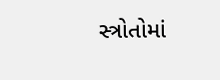સ્ત્રોતોમાં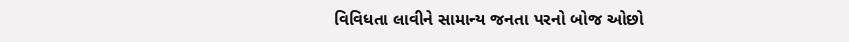વિવિધતા લાવીને સામાન્ય જનતા પરનો બોજ ઓછો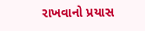રાખવાનો પ્રયાસ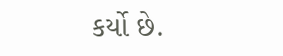કર્યો છે.